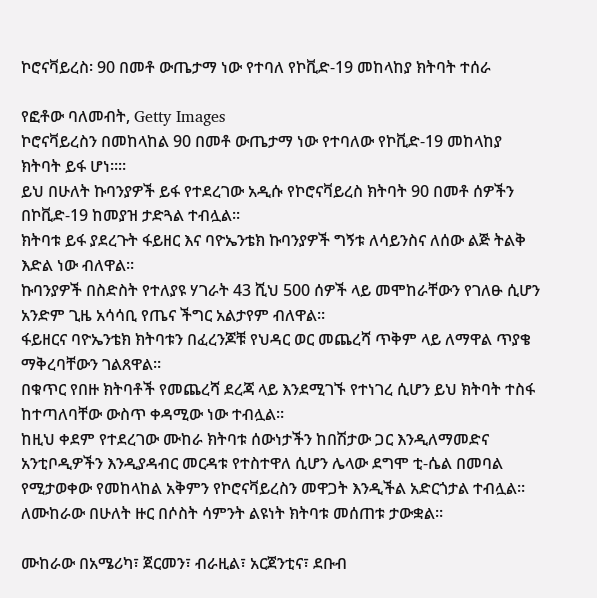ኮሮናቫይረስ፡ 90 በመቶ ውጤታማ ነው የተባለ የኮቪድ-19 መከላከያ ክትባት ተሰራ

የፎቶው ባለመብት, Getty Images
ኮሮናቫይረስን በመከላከል 90 በመቶ ውጤታማ ነው የተባለው የኮቪድ-19 መከላከያ ክትባት ይፋ ሆነ።።
ይህ በሁለት ኩባንያዎች ይፋ የተደረገው አዲሱ የኮሮናቫይረስ ክትባት 90 በመቶ ሰዎችን በኮቪድ-19 ከመያዝ ታድጓል ተብሏል፡፡
ክትባቱ ይፋ ያደረጉት ፋይዘር እና ባዮኤንቴክ ኩባንያዎች ግኝቱ ለሳይንስና ለሰው ልጅ ትልቅ እድል ነው ብለዋል።
ኩባንያዎች በስድስት የተለያዩ ሃገራት 43 ሺህ 500 ሰዎች ላይ መሞከራቸውን የገለፁ ሲሆን አንድም ጊዜ አሳሳቢ የጤና ችግር አልታየም ብለዋል።
ፋይዘርና ባዮኤንቴክ ክትባቱን በፈረንጆቹ የህዳር ወር መጨረሻ ጥቅም ላይ ለማዋል ጥያቄ ማቅረባቸውን ገልጸዋል።
በቁጥር የበዙ ክትባቶች የመጨረሻ ደረጃ ላይ እንደሚገኙ የተነገረ ሲሆን ይህ ክትባት ተስፋ ከተጣለባቸው ውስጥ ቀዳሚው ነው ተብሏል።
ከዚህ ቀደም የተደረገው ሙከራ ክትባቱ ሰውነታችን ከበሽታው ጋር እንዲለማመድና አንቲቦዲዎችን እንዲያዳብር መርዳቱ የተስተዋለ ሲሆን ሌላው ደግሞ ቲ-ሴል በመባል የሚታወቀው የመከላከል አቅምን የኮሮናቫይረስን መዋጋት እንዲችል አድርጎታል ተብሏል።
ለሙከራው በሁለት ዙር በሶስት ሳምንት ልዩነት ክትባቱ መሰጠቱ ታውቋል።

ሙከራው በአሜሪካ፣ ጀርመን፣ ብራዚል፣ አርጀንቲና፣ ደቡብ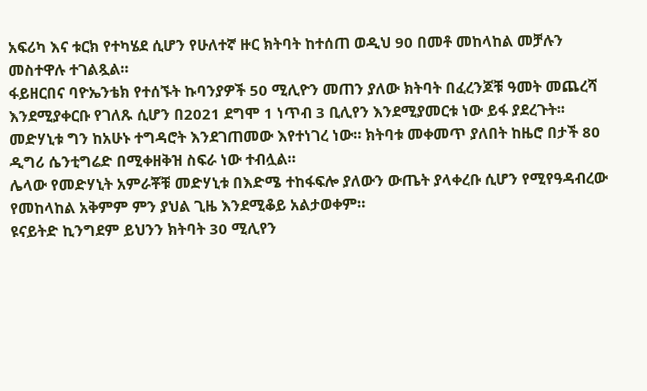አፍሪካ እና ቱርክ የተካሄደ ሲሆን የሁለተኛ ዙር ክትባት ከተሰጠ ወዲህ 90 በመቶ መከላከል መቻሉን መስተዋሉ ተገልጿል።
ፋይዘርበና ባዮኤንቴክ የተሰኙት ኩባንያዎች 50 ሚሊዮን መጠን ያለው ክትባት በፈረንጆቹ ዓመት መጨረሻ እንደሚያቀርቡ የገለጹ ሲሆን በ2021 ደግሞ 1 ነጥብ 3 ቢሊየን እንደሚያመርቱ ነው ይፋ ያደረጉት፡፡
መድሃኒቱ ግን ከአሁኑ ተግዳሮት እንደገጠመው እየተነገረ ነው። ክትባቱ መቀመጥ ያለበት ከዜሮ በታች 80 ዲግሪ ሴንቲግሬድ በሚቀዘቅዝ ስፍራ ነው ተብሏል።
ሌላው የመድሃኒት አምራቾቹ መድሃኒቱ በእድሜ ተከፋፍሎ ያለውን ውጤት ያላቀረቡ ሲሆን የሚየዓዳብረው የመከላከል አቅምም ምን ያህል ጊዜ እንደሚቆይ አልታወቀም።
ዩናይትድ ኪንግደም ይህንን ክትባት 30 ሚሊየን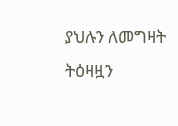ያህሉን ለመግዛት ትዕዛዟን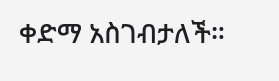ቀድማ አስገብታለች።